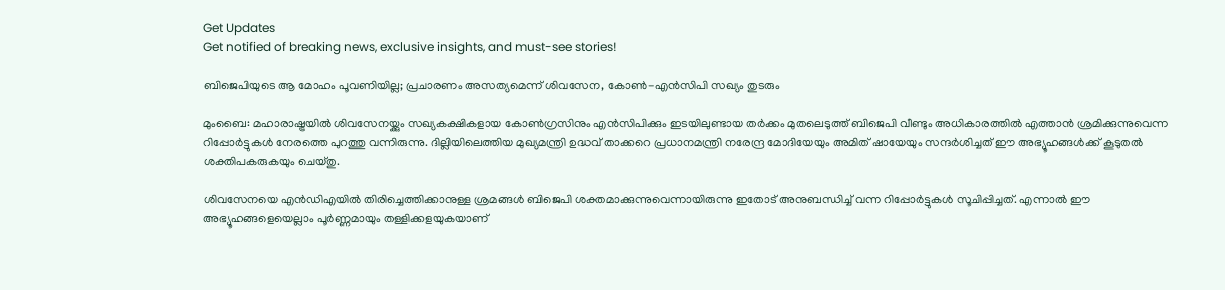Get Updates
Get notified of breaking news, exclusive insights, and must-see stories!

ബിജെപിയുടെ ആ മോഹം പൂവണിയില്ല; പ്രചാരണം അസത്യമെന്ന് ശിവസേന, കോണ്‍-എന്‍സിപി സഖ്യം തുടരും

മുംബൈ: മഹാരാഷ്ട്രയില്‍ ശിവസേനയ്ക്കും സഖ്യകക്ഷികളായ കോണ്‍ഗ്രസിനും എന്‍സിപിക്കും ഇടയിലുണ്ടായ തര്‍ക്കം മുതലെടുത്ത് ബിജെപി വീണ്ടും അധികാരത്തില്‍ എത്താന്‍ ശ്രമിക്കുന്നുവെന്ന റിപ്പോര്‍ട്ടുകള്‍ നേരത്തെ പുറത്തു വന്നിരുന്നു. ദില്ലിയിലെത്തിയ മുഖ്യമന്ത്രി ഉദ്ധവ് താക്കറെ പ്രധാനമന്ത്രി നരേന്ദ്ര മോദിയേയും അമിത് ഷായേയും സന്ദര്‍ശിച്ചത് ഈ അഭ്യൂഹങ്ങള്‍ക്ക് കൂടുതല്‍ ശക്തിപകരുകയും ചെയ്തു.

ശിവസേനയെ എന്‍ഡിഎയില്‍ തിരിച്ചെത്തിക്കാനുള്ള ശ്രമങ്ങള്‍ ബിജെപി ശക്തമാക്കുന്നുവെന്നായിരുന്നു ഇതോട് അനുബന്ധിച്ച് വന്ന റിപ്പോര്‍ട്ടുകള്‍ സൂചിപ്പിച്ചത്. എന്നാല്‍ ഈ അഭ്യൂഹങ്ങളെയെല്ലാം പൂര്‍ണ്ണമായും തള്ളിക്കളയുകയാണ്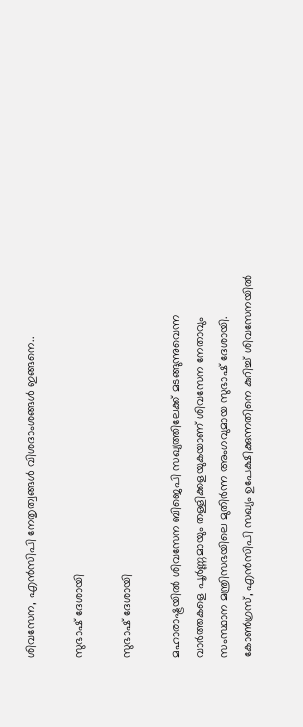ശിവസേന, എന്‍സിപി നേതൃത്വങ്ങള്‍ വിശദാംശങ്ങള്‍ ഇങ്ങനെ..

സുഭാഷ് ദേശായി

സുഭാഷ് ദേശായി

മഹാരാഷ്ട്രയില്‍ ശിവസേന ബിജെപി സഖ്യത്തിലേക്ക് മടങ്ങുന്നുവെന്ന വാര്‍ത്തകളെ പൂര്‍ണ്ണമായും തള്ളിക്കളയുകയാണ് ശിവസേന നേതാവും സംസ്ഥാന മന്ത്രിസഭയിലെ മുതിര്‍ന്ന അംഗവുമായ സുഭാഷ് ദേശായി. കോണ്‍ഗ്രസ്, എന്‍സിപി സഖ്യം ഉപേക്ഷിക്കുന്നതിനെ കുറിച്ച് ശിവസേനയില്‍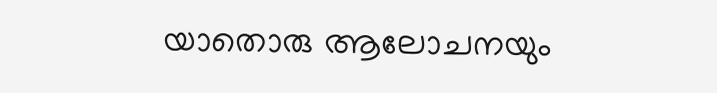യാതൊരു ആലോചനയും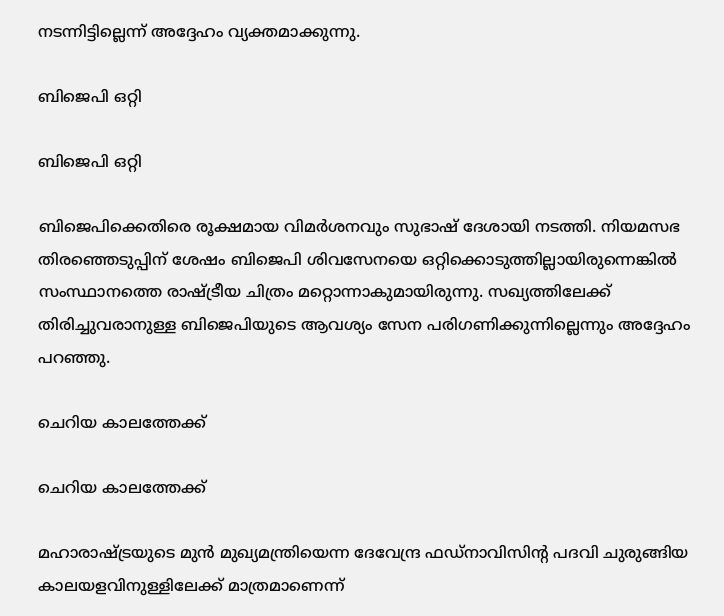നടന്നിട്ടില്ലെന്ന് അദ്ദേഹം വ്യക്തമാക്കുന്നു.

ബിജെപി ഒറ്റി

ബിജെപി ഒറ്റി

ബിജെപിക്കെതിരെ രൂക്ഷമായ വിമര്‍ശനവും സുഭാഷ് ദേശായി നടത്തി. നിയമസഭ തിരഞ്ഞെടുപ്പിന് ശേഷം ബിജെപി ശിവസേനയെ ഒറ്റിക്കൊടുത്തില്ലായിരുന്നെങ്കില്‍ സംസ്ഥാനത്തെ രാഷ്ട്രീയ ചിത്രം മറ്റൊന്നാകുമായിരുന്നു. സഖ്യത്തിലേക്ക് തിരിച്ചുവരാനുള്ള ബിജെപിയുടെ ആവശ്യം സേന പരിഗണിക്കുന്നില്ലെന്നും അദ്ദേഹം പറഞ്ഞു.

ചെറിയ കാലത്തേക്ക്

ചെറിയ കാലത്തേക്ക്

മഹാരാഷ്ട്രയുടെ മുന്‍ മുഖ്യമന്ത്രിയെന്ന ദേവേന്ദ്ര ഫഡ്നാവിസിന്‍റ പദവി ചുരുങ്ങിയ കാലയളവിനുള്ളിലേക്ക് മാത്രമാണെന്ന്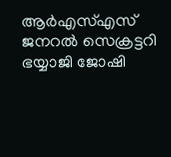ആര്‍എസ്എസ് ജനറല്‍ സെക്രട്ടറി ഭയ്യാജി ജോഷി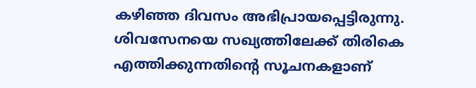കഴിഞ്ഞ ദിവസം അഭിപ്രായപ്പെട്ടിരുന്നു. ശിവസേനയെ സഖ്യത്തിലേക്ക് തിരികെ എത്തിക്കുന്നതിന്‍റെ സൂചനകളാണ്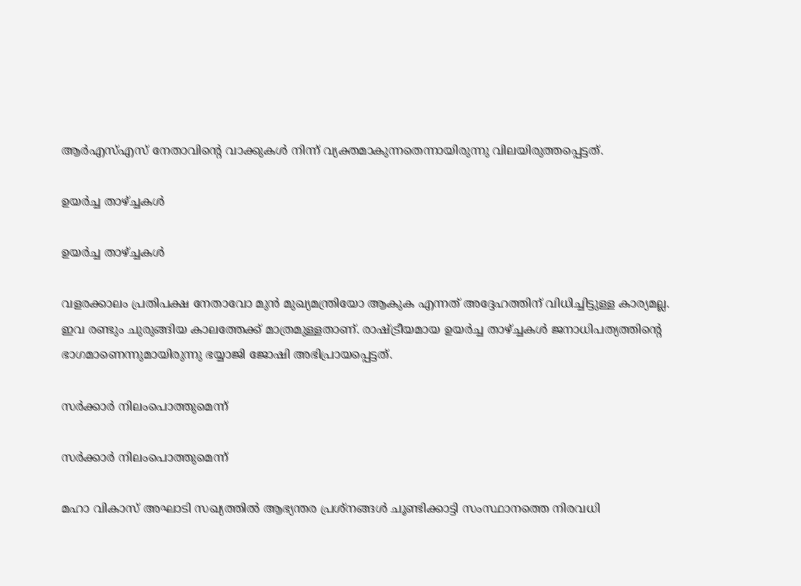ആര്‍എസ്എസ് നേതാവിന്‍റെ വാക്കുകള്‍ നിന്ന് വ്യക്തമാകുന്നതെന്നായിരുന്നു വിലയിരുത്തപ്പെട്ടത്.

ഉയര്‍ച്ച താഴ്ച്ചകള്‍

ഉയര്‍ച്ച താഴ്ച്ചകള്‍

വളരക്കാലം പ്രതിപക്ഷ നേതാവോ മുന്‍ മുഖ്യമന്ത്രിയോ ആകുക എന്നത് അദ്ദേഹത്തിന് വിധിച്ചിട്ടുള്ള കാര്യമല്ല. ഇവ രണ്ടും ചുരുങ്ങിയ കാലത്തേക്ക് മാത്രമുള്ളതാണ്. രാഷ്ട്രീയമായ ഉയര്‍ച്ച താഴ്ച്ചകള്‍ ജനാധിപത്യത്തിന്‍റെ ഭാഗമാണെന്നുമായിരുന്നു ഭയ്യാജി ജോഷി അഭിപ്രായപ്പെട്ടത്.

സര്‍ക്കാര്‍ നിലംപൊത്തുമെന്ന്

സര്‍ക്കാര്‍ നിലംപൊത്തുമെന്ന്

മഹാ വികാസ് അഘാടി സഖ്യത്തില്‍ ആഭ്യന്തര പ്രശ്നങ്ങള്‍ ചൂണ്ടിക്കാട്ടി സംസ്ഥാനത്തെ നിരവധി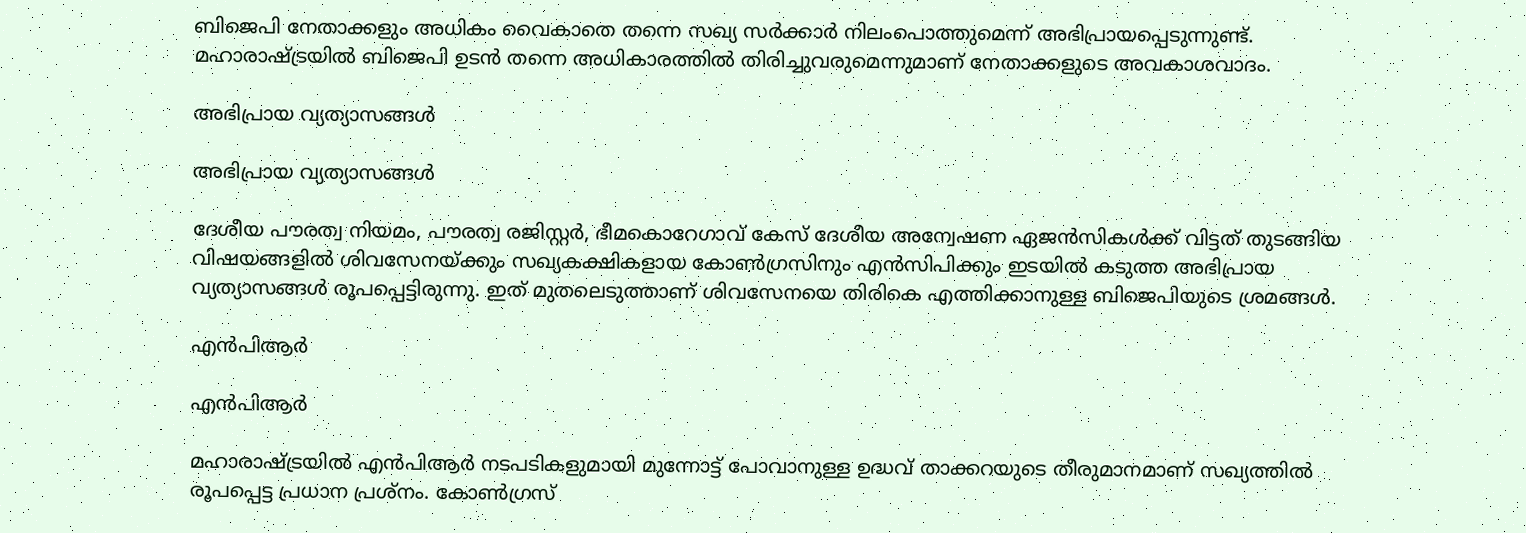ബിജെപി നേതാക്കളും അധികം വൈകാതെ തന്നെ സഖ്യ സര്‍ക്കാര്‍ നിലംപൊത്തുമെന്ന് അഭിപ്രായപ്പെടുന്നുണ്ട്. മഹാരാഷ്ട്രയില്‍ ബിജെപി ഉടന്‍ തന്നെ അധികാരത്തില്‍ തിരിച്ചുവരുമെന്നുമാണ് നേതാക്കളുടെ അവകാശവാദം.

അഭിപ്രായ വ്യത്യാസങ്ങള്‍

അഭിപ്രായ വ്യത്യാസങ്ങള്‍

ദേശീയ പൗരത്വ നിയമം, പൗരത്വ രജിസ്റ്റര്‍, ഭീമകൊറേഗാവ് കേസ് ദേശീയ അന്വേഷണ ഏജന്‍സികള്‍ക്ക് വിട്ടത് തുടങ്ങിയ വിഷയങ്ങളില്‍ ശിവസേനയ്ക്കും സഖ്യകക്ഷികളായ കോണ്‍ഗ്രസിനും എന്‍സിപിക്കും ഇടയില്‍ കടുത്ത അഭിപ്രായ വ്യത്യാസങ്ങള്‍ രൂപപ്പെട്ടിരുന്നു. ഇത് മുതലെടുത്താണ് ശിവസേനയെ തിരികെ എത്തിക്കാനുള്ള ബിജെപിയുടെ ശ്രമങ്ങള്‍.

എന്‍പിആര്‍

എന്‍പിആര്‍

മഹാരാഷ്ട്രയില്‍ എന്‍പിആര്‍ നടപടികളുമായി മുന്നോട്ട് പോവാനുള്ള ഉദ്ധവ് താക്കറയുടെ തീരുമാനമാണ് സഖ്യത്തില്‍ രൂപപ്പെട്ട പ്രധാന പ്രശ്നം. കോണ്‍ഗ്രസ്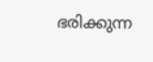ഭരിക്കുന്ന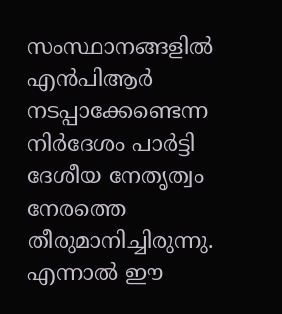സംസ്ഥാനങ്ങളില്‍ എന്‍പിആര്‍ നടപ്പാക്കേണ്ടെന്ന നിര്‍ദേശം പാര്‍ട്ടി ദേശീയ നേതൃത്വം നേരത്തെ തീരുമാനിച്ചിരുന്നു. എന്നാല്‍ ഈ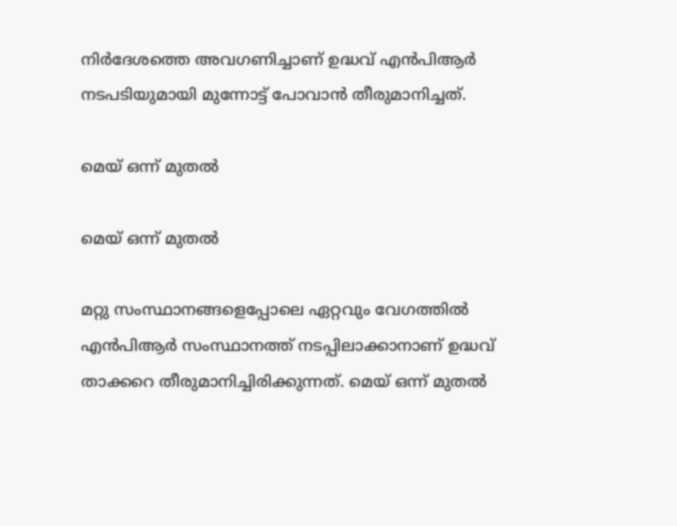നിര്‍ദേശത്തെ അവഗണിച്ചാണ് ഉദ്ധവ് എന്‍പിആര്‍ നടപടിയുമായി മുന്നോട്ട് പോവാന്‍ തീരുമാനിച്ചത്.

മെയ് ഒന്ന് മുതല്‍

മെയ് ഒന്ന് മുതല്‍

മറ്റു സംസ്ഥാനങ്ങളെപ്പോലെ ഏറ്റവും വേഗത്തില്‍ എന്‍പിആര്‍ സംസ്ഥാനത്ത് നടപ്പിലാക്കാനാണ് ഉദ്ധവ് താക്കറെ തീരുമാനിച്ചിരിക്കുന്നത്. മെയ് ഒന്ന് മുതല്‍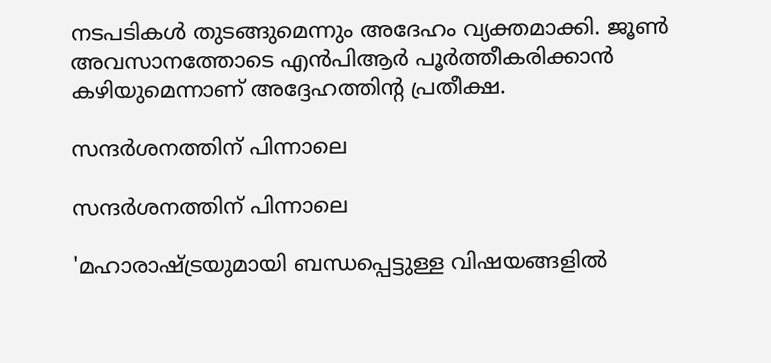നടപടികള്‍ തുടങ്ങുമെന്നും അദേഹം വ്യക്തമാക്കി. ജൂണ്‍ അവസാനത്തോടെ എന്‍പിആര്‍ പൂര്‍ത്തീകരിക്കാന്‍ കഴിയുമെന്നാണ് അദ്ദേഹത്തിന്‍റ പ്രതീക്ഷ.

സന്ദര്‍ശനത്തിന് പിന്നാലെ

സന്ദര്‍ശനത്തിന് പിന്നാലെ

'മഹാരാഷ്ട്രയുമായി ബന്ധപ്പെട്ടുള്ള വിഷയങ്ങളിൽ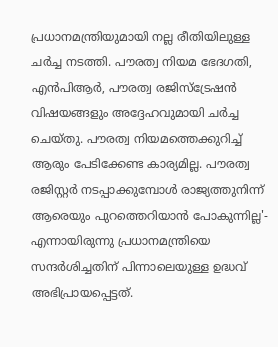പ്രധാനമന്ത്രിയുമായി നല്ല രീതിയിലുള്ള ചർച്ച നടത്തി. പൗരത്വ നിയമ ഭേദഗതി, എൻപിആർ, പൗരത്വ രജിസ്ട്രേഷന്‍ വിഷയങ്ങളും അദ്ദേഹവുമായി ചർച്ച ചെയ്തു. പൗരത്വ നിയമത്തെക്കുറിച്ച് ആരും പേടിക്കേണ്ട കാര്യമില്ല. പൗരത്വ രജിസ്റ്റര്‍ നടപ്പാക്കുമ്പോള്‍ രാജ്യത്തുനിന്ന് ആരെയും പുറത്തെറിയാൻ പോകുന്നില്ല'- എന്നായിരുന്നു പ്രധാനമന്ത്രിയെ സന്ദര്‍ശിച്ചതിന് പിന്നാലെയുള്ള ഉദ്ധവ് അഭിപ്രായപ്പെട്ടത്.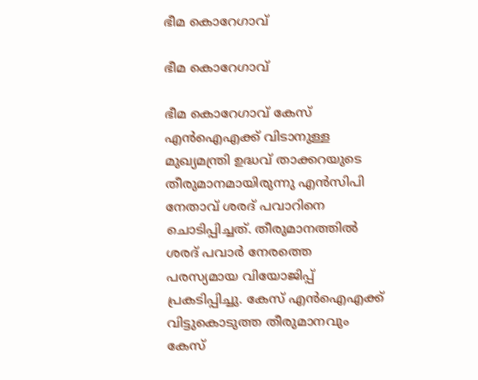ഭീമ കൊറേഗാവ്

ഭീമ കൊറേഗാവ്

ഭീമ കൊറേഗാവ് കേസ് എന്‍ഐഎക്ക് വിടാനുള്ള മുഖ്യമന്ത്രി ഉദ്ധവ് താക്കറയുടെ തീരുമാനമായിരുന്നു എന്‍സിപി നേതാവ് ശരദ് പവാറിനെ ചൊടിപ്പിച്ചത്. തീരുമാനത്തില്‍ ശരദ് പവാര്‍ നേരത്തെ പരസ്യമായ വിയോജിപ്പ് പ്രകടിപ്പിച്ചു. കേസ് എന്‍ഐഎക്ക് വിട്ടുകൊടുത്ത തീരുമാനവും കേസ്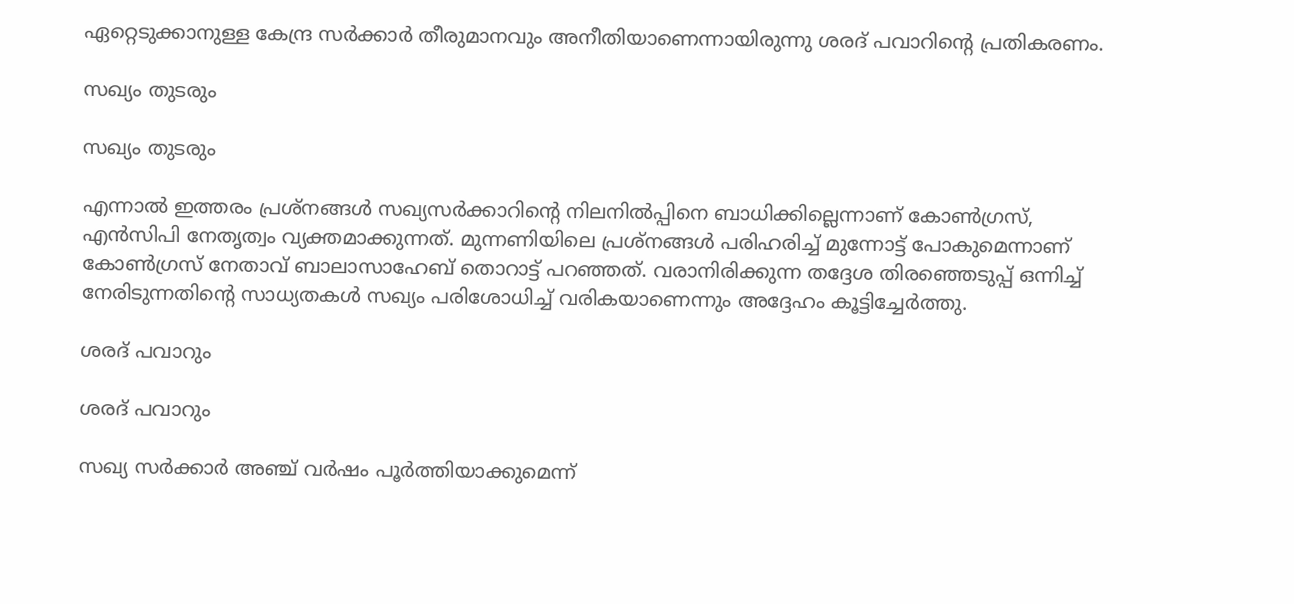ഏറ്റെടുക്കാനുള്ള കേന്ദ്ര സര്‍ക്കാര്‍ തീരുമാനവും അനീതിയാണെന്നായിരുന്നു ശരദ് പവാറിന്‍റെ പ്രതികരണം.

സഖ്യം തുടരും

സഖ്യം തുടരും

എന്നാല്‍ ഇത്തരം പ്രശ്നങ്ങള്‍ സഖ്യസര്‍ക്കാറിന്‍റെ നിലനില്‍പ്പിനെ ബാധിക്കില്ലെന്നാണ് കോണ്‍ഗ്രസ്, എന്‍സിപി നേതൃത്വം വ്യക്തമാക്കുന്നത്. മുന്നണിയിലെ പ്രശ്നങ്ങള്‍ പരിഹരിച്ച് മുന്നോട്ട് പോകുമെന്നാണ് കോണ്‍ഗ്രസ് നേതാവ് ബാലാസാഹേബ് തൊറാട്ട് പറഞ്ഞത്. വരാനിരിക്കുന്ന തദ്ദേശ തിരഞ്ഞെടുപ്പ് ഒന്നിച്ച് നേരിടുന്നതിന്‍റെ സാധ്യതകള്‍ സഖ്യം പരിശോധിച്ച് വരികയാണെന്നും അദ്ദേഹം കൂട്ടിച്ചേര്‍ത്തു.

ശരദ് പവാറും

ശരദ് പവാറും

സഖ്യ സര്‍ക്കാര്‍ അഞ്ച് വര്‍ഷം പൂര്‍ത്തിയാക്കുമെന്ന്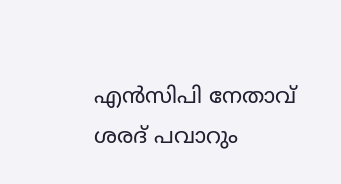എന്‍സിപി നേതാവ് ശരദ് പവാറും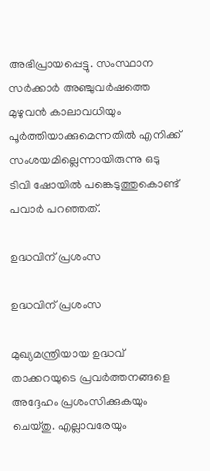അഭിപ്രായപ്പെട്ടു. സംസ്ഥാന സർക്കാർ അഞ്ചുവർഷത്തെ മുഴുവൻ കാലാവധിയും പൂർത്തിയാക്കുമെന്നതിൽ എനിക്ക് സംശയമില്ലെന്നായിരുന്നു ഒടു ടിവി ഷോയില്‍ പങ്കെടുത്തുകൊണ്ട് പവാര്‍ പറഞ്ഞത്.

ഉദ്ധവിന് പ്രശംസ

ഉദ്ധവിന് പ്രശംസ

മുഖ്യമന്ത്രിയായ ഉദ്ധവ് താക്കറയുടെ പ്രവര്‍ത്തനങ്ങളെ അദ്ദേഹം പ്രശംസിക്കുകയും ചെയ്തു. എല്ലാവരേയും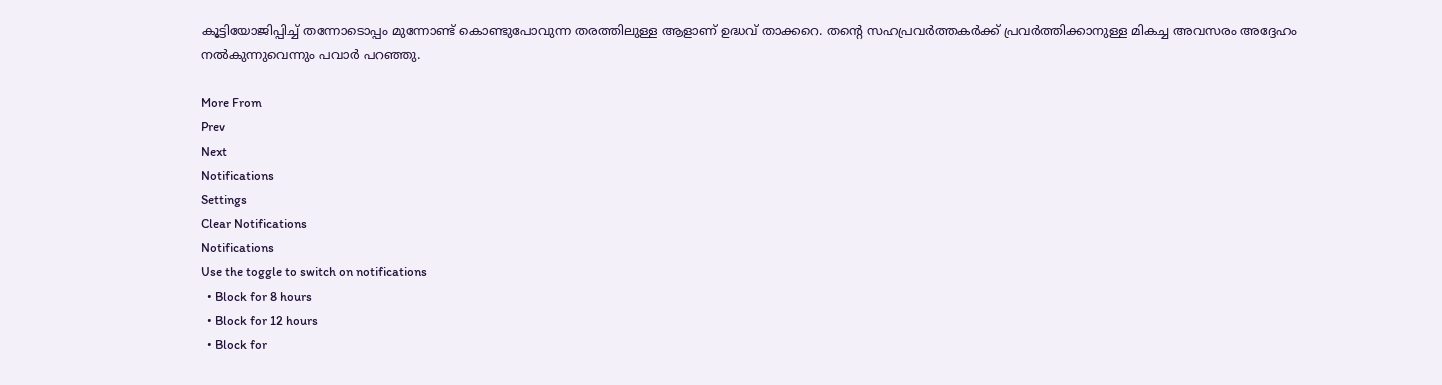കൂട്ടിയോജിപ്പിച്ച് തന്നോടൊപ്പം മുന്നോണ്ട് കൊണ്ടുപോവുന്ന തരത്തിലുള്ള ആളാണ് ഉദ്ധവ് താക്കറെ. തന്‍റെ സഹപ്രവര്‍ത്തകര്‍ക്ക് പ്രവര്‍ത്തിക്കാനുള്ള മികച്ച അവസരം അദ്ദേഹം നല്‍കുന്നുവെന്നും പവാര്‍ പറഞ്ഞു.

More From
Prev
Next
Notifications
Settings
Clear Notifications
Notifications
Use the toggle to switch on notifications
  • Block for 8 hours
  • Block for 12 hours
  • Block for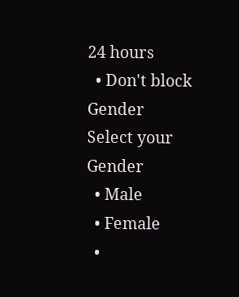24 hours
  • Don't block
Gender
Select your Gender
  • Male
  • Female
  •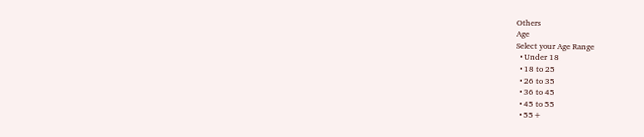Others
Age
Select your Age Range
  • Under 18
  • 18 to 25
  • 26 to 35
  • 36 to 45
  • 45 to 55
  • 55+